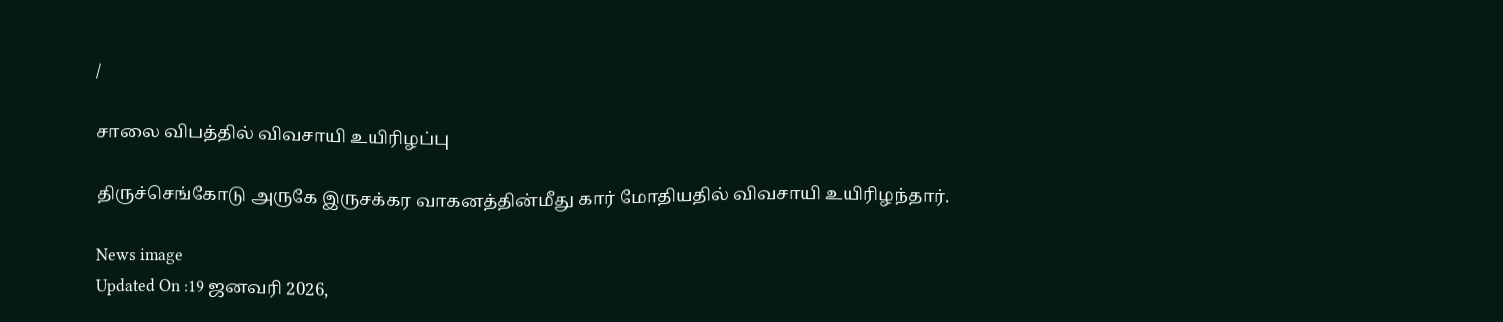/

சாலை விபத்தில் விவசாயி உயிரிழப்பு

திருச்செங்கோடு அருகே இருசக்கர வாகனத்தின்மீது கார் மோதியதில் விவசாயி உயிரிழந்தார்.

News image
Updated On :19 ஜனவரி 2026,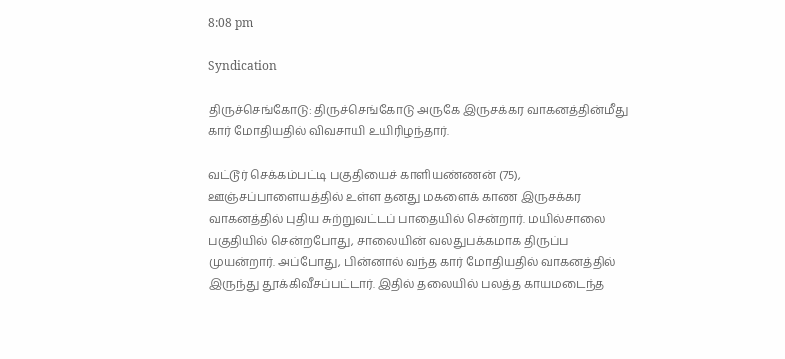8:08 pm

Syndication

திருச்செங்கோடு: திருச்செங்கோடு அருகே இருசக்கர வாகனத்தின்மீது கார் மோதியதில் விவசாயி உயிரிழந்தார்.

வட்டூர் செக்கம்பட்டி பகுதியைச் காளியண்ணன் (75), ஊஞ்சப்பாளையத்தில் உள்ள தனது மகளைக் காண இருசக்கர வாகனத்தில் புதிய சுற்றுவட்டப் பாதையில் சென்றார். மயில்சாலை பகுதியில் சென்றபோது, சாலையின் வலதுபக்கமாக திருப்ப முயன்றார். அப்போது, பின்னால் வந்த கார் மோதியதில் வாகனத்தில் இருந்து தூக்கிவீசப்பட்டார். இதில் தலையில் பலத்த காயமடைந்த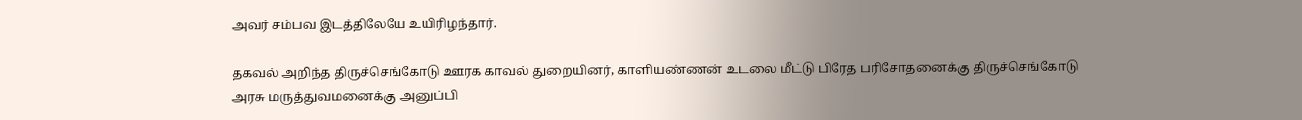அவர் சம்பவ இடத்திலேயே உயிரிழந்தார்.

தகவல் அறிந்த திருச்செங்கோடு ஊரக காவல் துறையினர், காளியண்ணன் உடலை மீட்டு பிரேத பரிசோதனைக்கு திருச்செங்கோடு அரசு மருத்துவமனைக்கு அனுப்பி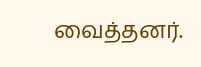வைத்தனர்.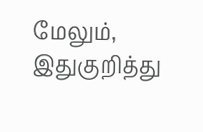மேலும், இதுகுறித்து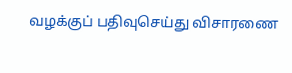வழக்குப் பதிவுசெய்து விசாரணை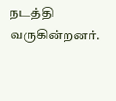நடத்தி வருகின்றனர்.